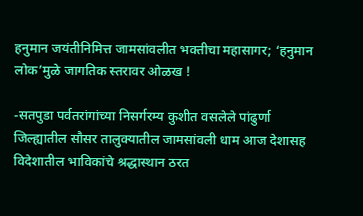हनुमान जयंतीनिमित्त जामसांवलीत भक्तीचा महासागर; ‘हनुमान लोक’मुळे जागतिक स्तरावर ओळख !

-सतपुडा पर्वतरांगांच्या निसर्गरम्य कुशीत वसलेले पांढुर्णा जिल्ह्यातील सौसर तालुक्यातील जामसांवली धाम आज देशासह विदेशातील भाविकांचे श्रद्धास्थान ठरत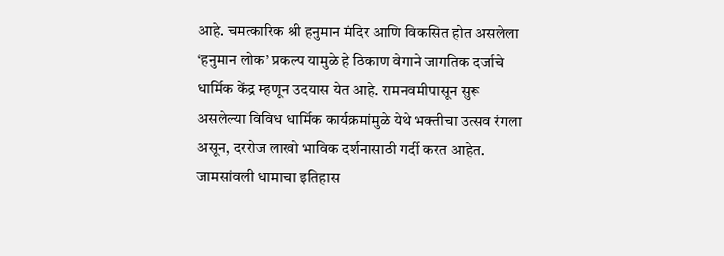आहे. चमत्कारिक श्री हनुमान मंदिर आणि विकसित होत असलेला ‘हनुमान लोक’ प्रकल्प यामुळे हे ठिकाण वेगाने जागतिक दर्जाचे धार्मिक केंद्र म्हणून उदयास येत आहे. रामनवमीपासून सुरू असलेल्या विविध धार्मिक कार्यक्रमांमुळे येथे भक्तीचा उत्सव रंगला असून, दररोज लाखो भाविक दर्शनासाठी गर्दी करत आहेत.
जामसांवली धामाचा इतिहास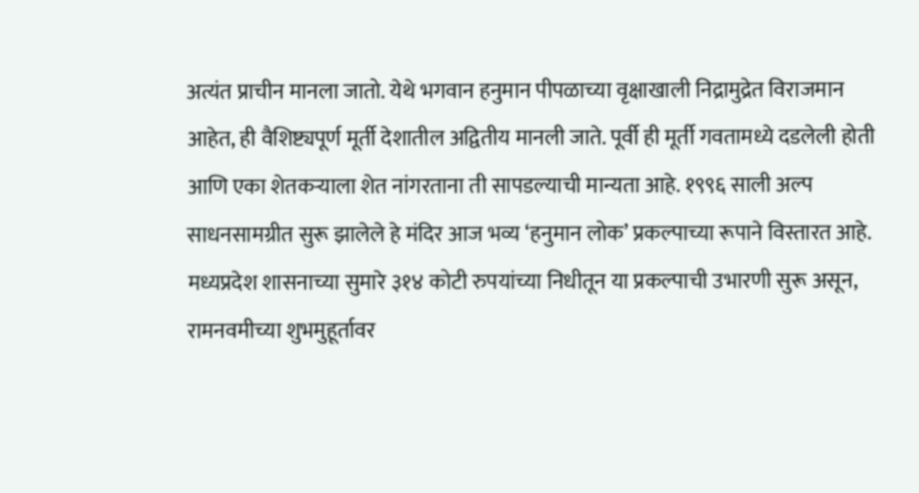अत्यंत प्राचीन मानला जातो. येथे भगवान हनुमान पीपळाच्या वृक्षाखाली निद्रामुद्रेत विराजमान आहेत, ही वैशिष्ट्यपूर्ण मूर्ती देशातील अद्वितीय मानली जाते. पूर्वी ही मूर्ती गवतामध्ये दडलेली होती आणि एका शेतकऱ्याला शेत नांगरताना ती सापडल्याची मान्यता आहे. १९९६ साली अल्प साधनसामग्रीत सुरू झालेले हे मंदिर आज भव्य ‘हनुमान लोक’ प्रकल्पाच्या रूपाने विस्तारत आहे.
मध्यप्रदेश शासनाच्या सुमारे ३१४ कोटी रुपयांच्या निधीतून या प्रकल्पाची उभारणी सुरू असून, रामनवमीच्या शुभमुहूर्तावर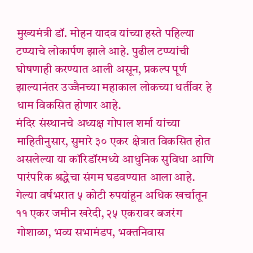मुख्यमंत्री डॉ. मोहन यादव यांच्या हस्ते पहिल्या टप्प्याचे लोकार्पण झाले आहे. पुढील टप्प्यांची घोषणाही करण्यात आली असून, प्रकल्प पूर्ण झाल्यानंतर उज्जैनच्या महाकाल लोकच्या धर्तीवर हे धाम विकसित होणार आहे.
मंदिर संस्थानचे अध्यक्ष गोपाल शर्मा यांच्या माहितीनुसार, सुमारे ३० एकर क्षेत्रात विकसित होत असलेल्या या कॉरिडॉरमध्ये आधुनिक सुविधा आणि पारंपरिक श्रद्धेचा संगम घडवण्यात आला आहे. गेल्या वर्षभरात ५ कोटी रुपयांहून अधिक खर्चातून ११ एकर जमीन खरेदी, २५ एकरावर बजरंग गोशाळा, भव्य सभामंडप, भक्तनिवास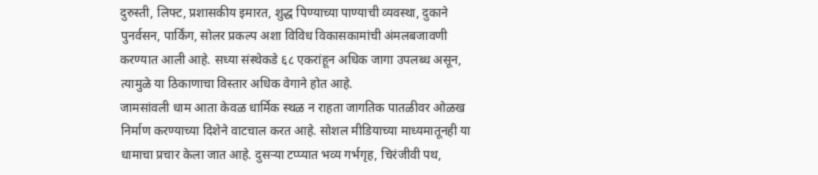दुरुस्ती, लिफ्ट, प्रशासकीय इमारत, शुद्ध पिण्याच्या पाण्याची व्यवस्था, दुकाने पुनर्वसन, पार्किंग, सोलर प्रकल्प अशा विविध विकासकामांची अंमलबजावणी करण्यात आली आहे. सध्या संस्थेकडे ६८ एकरांहून अधिक जागा उपलब्ध असून, त्यामुळे या ठिकाणाचा विस्तार अधिक वेगाने होत आहे.
जामसांवली धाम आता केवळ धार्मिक स्थळ न राहता जागतिक पातळीवर ओळख निर्माण करण्याच्या दिशेने वाटचाल करत आहे. सोशल मीडियाच्या माध्यमातूनही या धामाचा प्रचार केला जात आहे. दुसऱ्या टप्प्यात भव्य गर्भगृह, चिरंजीवी पथ,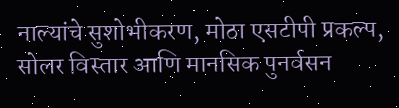नाल्यांचे सुशोभीकरण, मोठा एसटीपी प्रकल्प, सोलर विस्तार आणि मानसिक पुनर्वसन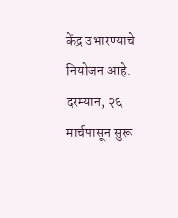केंद्र उभारण्याचे नियोजन आहे.
दरम्यान, २६ मार्चपासून सुरू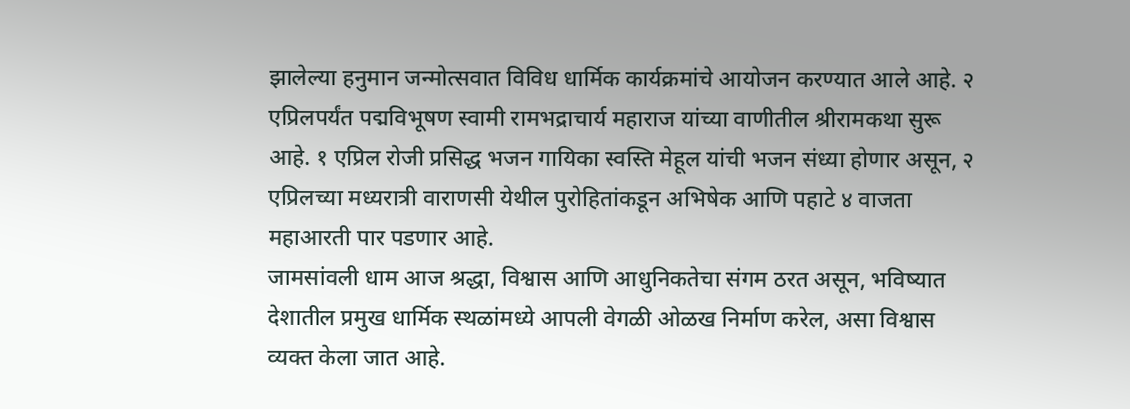झालेल्या हनुमान जन्मोत्सवात विविध धार्मिक कार्यक्रमांचे आयोजन करण्यात आले आहे. २ एप्रिलपर्यंत पद्मविभूषण स्वामी रामभद्राचार्य महाराज यांच्या वाणीतील श्रीरामकथा सुरू आहे. १ एप्रिल रोजी प्रसिद्ध भजन गायिका स्वस्ति मेहूल यांची भजन संध्या होणार असून, २ एप्रिलच्या मध्यरात्री वाराणसी येथील पुरोहितांकडून अभिषेक आणि पहाटे ४ वाजता महाआरती पार पडणार आहे.
जामसांवली धाम आज श्रद्धा, विश्वास आणि आधुनिकतेचा संगम ठरत असून, भविष्यात देशातील प्रमुख धार्मिक स्थळांमध्ये आपली वेगळी ओळख निर्माण करेल, असा विश्वास व्यक्त केला जात आहे.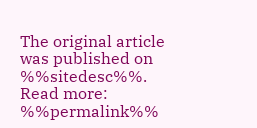The original article was published on %%sitedesc%%. Read more: %%permalink%%